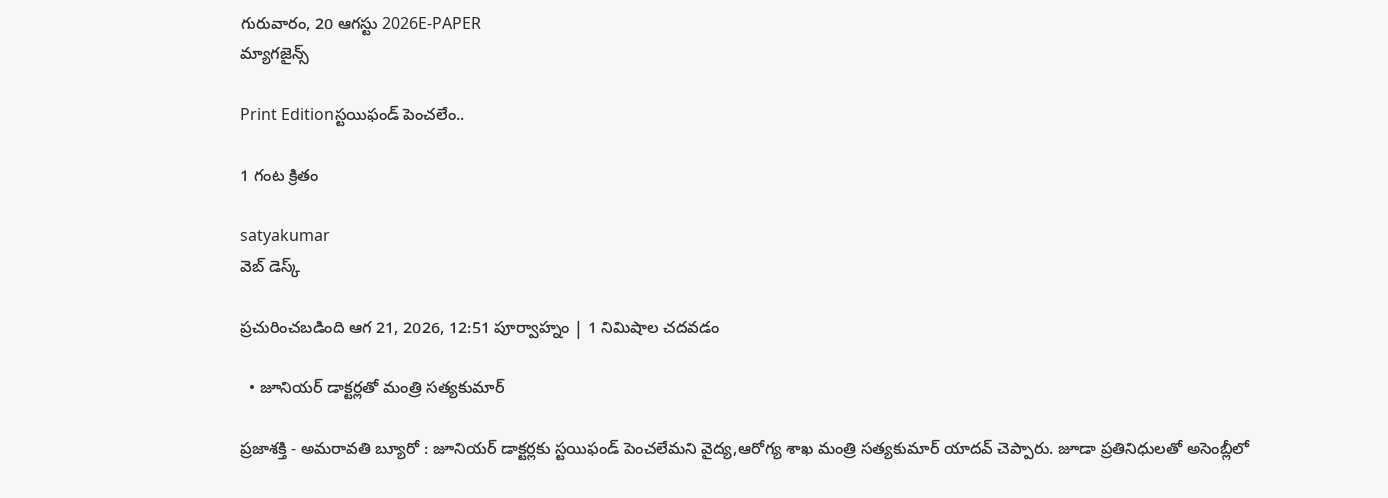గురువారం, 20 ఆగస్టు 2026E-PAPER
మ్యాగజైన్స్

Print Editionస్టయిఫండ్‌ పెంచలేం..

1 గంట క్రితం

satyakumar
వెబ్ డెస్క్

ప్రచురించబడింది ఆగ 21, 2026, 12:51 పూర్వాహ్నం | 1 నిమిషాల చదవడం

  • జూనియర్‌ డాక్టర్లతో మంత్రి సత్యకుమార్‌

ప్రజాశక్తి - అమరావతి బ్యూరో : జూనియర్‌ ‌డాక్టర్లకు స్టయిఫండ్‌ పెంచలేమని వైద్య,ఆరోగ్య శాఖ మంత్రి సత్యకుమార్‌ ‌యాదవ్‌ చెప్పారు. జూడా ప్రతినిధులతో అసెంబ్లీలో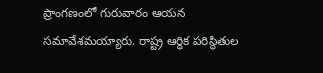ప్రాంగణంలో గురువారం ఆయన సమావేశమయ్యారు. రాష్ట్ర ఆర్ధిక పరిస్థితుల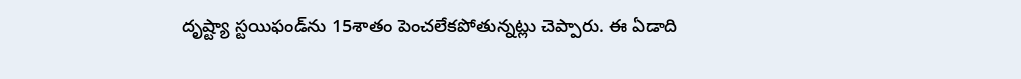దృష్ట్యా స్టయిఫండ్‌‌ను 15శాతం పెంచలేకపోతున్నట్లు చెప్పారు. ఈ ఏడాది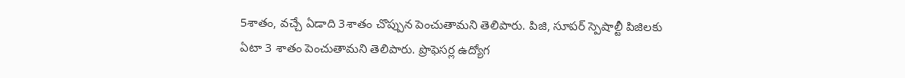5శాతం, వచ్చే ఏడాది 3శాతం చొప్పున పెంచుతామని తెలిపారు. పిజి, సూపర్‌ ‌స్పెషాల్టీ పిజిలకు ఏటా 3 శాతం పెంచుతామని తెలిపారు. ప్రొఫెసర్ల ఉద్యోగ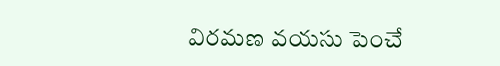విరమణ వయసు పెంచే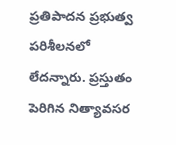ప్రతిపాదన ప్రభుత్వ పరిశీలనలో లేదన్నారు. ప్రస్తుతం పెరిగిన నిత్యావసర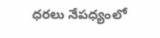ధరలు నేపధ్యంలో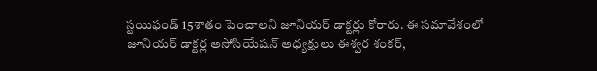స్టయిఫండ్‌ 15శాతం పెంచాలని జూనియర్‌ డాక్టర్లు కోరారు. ఈ సమావేశంలో జూనియర్‌ ‌డాక్టర్ల అసోసియేషన్‌ అధ్యక్షులు ఈశ్వర శంకర్,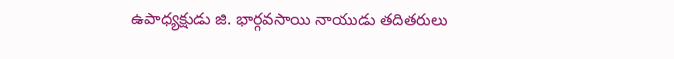ఉపాధ్యక్షుడు జి. భార్గవసాయి నాయుడు తదితరులు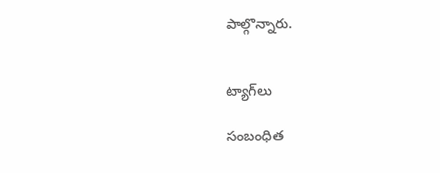పాల్గొన్నారు.


ట్యాగ్‌లు

సంబంధిత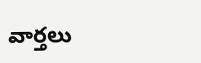వార్తలు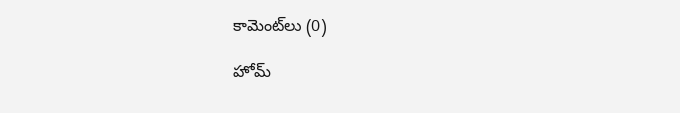కామెంట్‌లు (0)

హోమ్